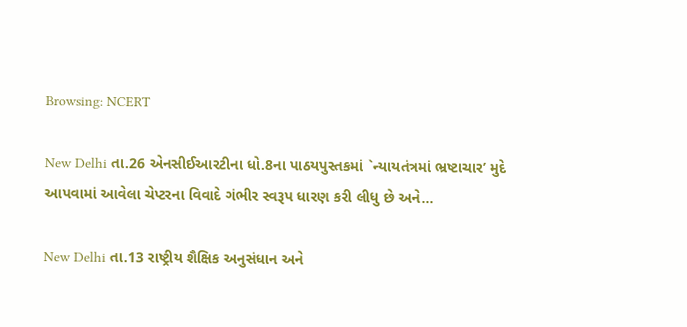Browsing: NCERT

New Delhi તા.26 એનસીઈઆરટીના ધો.8ના પાઠયપુસ્તકમાં `ન્યાયતંત્રમાં ભ્રષ્ટાચાર’ મુદે આપવામાં આવેલા ચેપ્ટરના વિવાદે ગંભીર સ્વરૂપ ધારણ કરી લીધુ છે અને…

New Delhi તા.13 રાષ્ટ્રીય શૈક્ષિક અનુસંધાન અને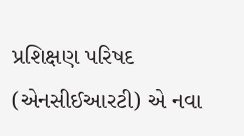પ્રશિક્ષણ પરિષદ (એનસીઈઆરટી) એ નવા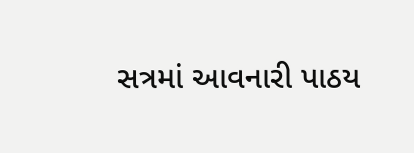સત્રમાં આવનારી પાઠય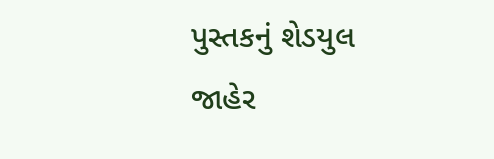પુસ્તકનું શેડયુલ જાહેર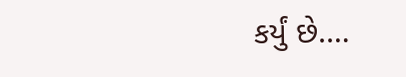કર્યું છે.…